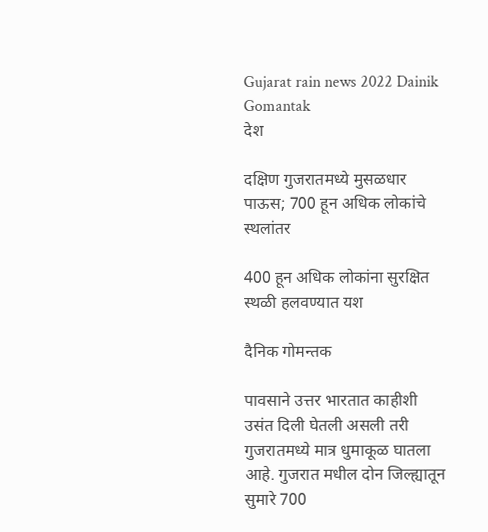Gujarat rain news 2022 Dainik Gomantak
देश

दक्षिण गुजरातमध्ये मुसळधार पाऊस; 700 हून अधिक लोकांचे स्थलांतर

400 हून अधिक लोकांना सुरक्षित स्थळी हलवण्यात यश

दैनिक गोमन्तक

पावसाने उत्तर भारतात काहीशी उसंत दिली घेतली असली तरी गुजरातमध्ये मात्र धुमाकूळ घातला आहे. गुजरात मधील दोन जिल्ह्यातून सुमारे 700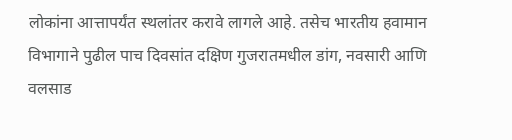लोकांना आत्तापर्यंत स्थलांतर करावे लागले आहे. तसेच भारतीय हवामान विभागाने पुढील पाच दिवसांत दक्षिण गुजरातमधील डांग, नवसारी आणि वलसाड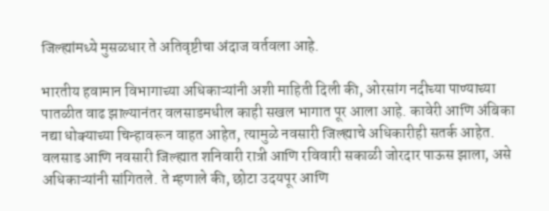जिल्ह्यांमध्ये मुसळधार ते अतिवृष्टीचा अंदाज वर्तवला आहे.

भारतीय हवामान विभागाच्या अधिकाऱ्यांनी अशी माहिती दिली की, ओरसांग नदीच्या पाण्याच्या पातळीत वाढ झाल्यानंतर वलसाडमधील काही सखल भागात पूर आला आहे. कावेरी आणि अंबिका नद्या धोक्याच्या चिन्हावरून वाहत आहेत, त्यामुळे नवसारी जिल्ह्याचे अधिकारीही सतर्क आहेत. वलसाड आणि नवसारी जिल्ह्यात शनिवारी रात्री आणि रविवारी सकाळी जोरदार पाऊस झाला, असे अधिकाऱ्यांनी सांगितले. ते म्हणाले की, छोटा उदयपूर आणि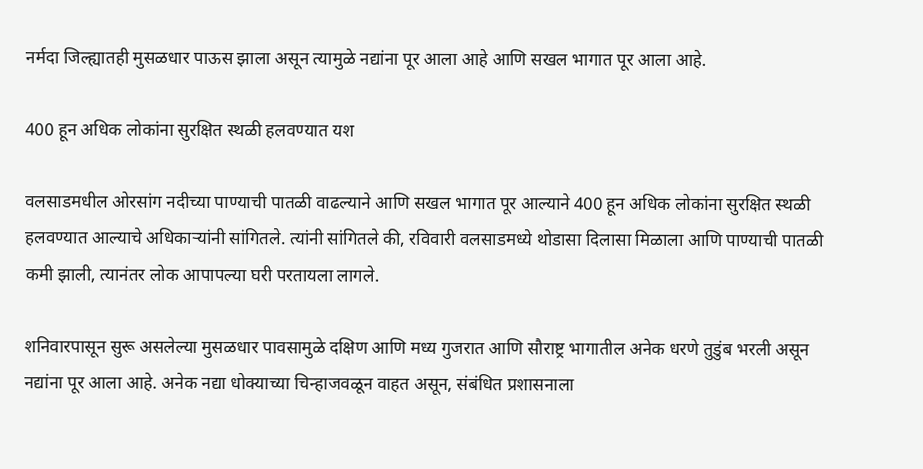नर्मदा जिल्ह्यातही मुसळधार पाऊस झाला असून त्यामुळे नद्यांना पूर आला आहे आणि सखल भागात पूर आला आहे.

400 हून अधिक लोकांना सुरक्षित स्थळी हलवण्यात यश

वलसाडमधील ओरसांग नदीच्या पाण्याची पातळी वाढल्याने आणि सखल भागात पूर आल्याने 400 हून अधिक लोकांना सुरक्षित स्थळी हलवण्यात आल्याचे अधिकाऱ्यांनी सांगितले. त्यांनी सांगितले की, रविवारी वलसाडमध्ये थोडासा दिलासा मिळाला आणि पाण्याची पातळी कमी झाली, त्यानंतर लोक आपापल्या घरी परतायला लागले.

शनिवारपासून सुरू असलेल्या मुसळधार पावसामुळे दक्षिण आणि मध्य गुजरात आणि सौराष्ट्र भागातील अनेक धरणे तुडुंब भरली असून नद्यांना पूर आला आहे. अनेक नद्या धोक्याच्या चिन्हाजवळून वाहत असून, संबंधित प्रशासनाला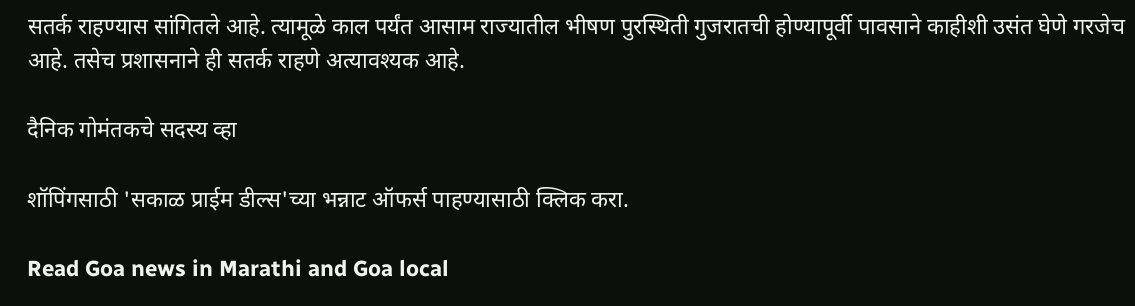सतर्क राहण्यास सांगितले आहे. त्यामूळे काल पर्यंत आसाम राज्यातील भीषण पुरस्थिती गुजरातची होण्यापूर्वी पावसाने काहीशी उसंत घेणे गरजेच आहे. तसेच प्रशासनाने ही सतर्क राहणे अत्यावश्यक आहे.

दैनिक गोमंतकचे सदस्य व्हा

शॉपिंगसाठी 'सकाळ प्राईम डील्स'च्या भन्नाट ऑफर्स पाहण्यासाठी क्लिक करा.

Read Goa news in Marathi and Goa local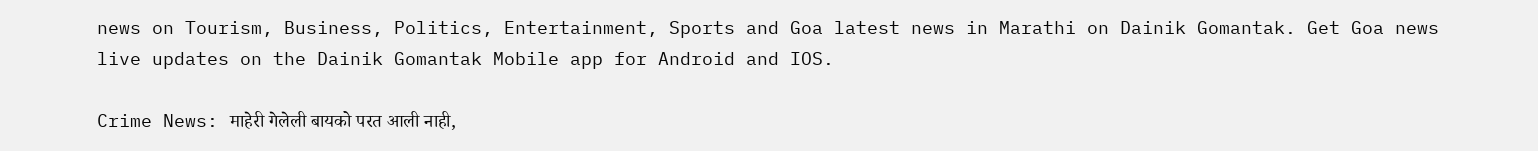news on Tourism, Business, Politics, Entertainment, Sports and Goa latest news in Marathi on Dainik Gomantak. Get Goa news live updates on the Dainik Gomantak Mobile app for Android and IOS.

Crime News: माहेरी गेलेली बायको परत आली नाही,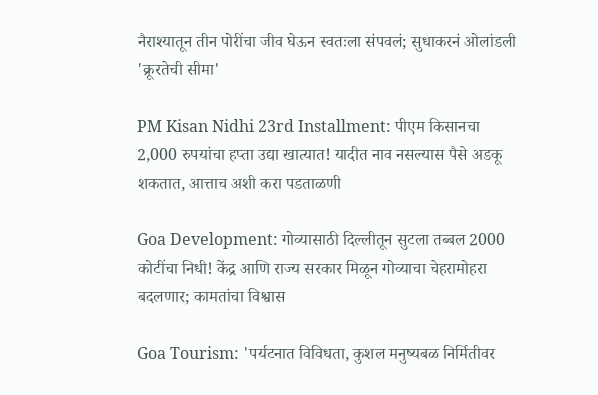नैराश्यातून तीन पोरींचा जीव घेऊन स्वतःला संपवलं; सुधाकरनं ओलांडली 'क्रूरतेची सीमा'

PM Kisan Nidhi 23rd Installment: पीएम किसानचा 2,000 रुपयांचा हप्ता उद्या खात्यात! यादीत नाव नसल्यास पैसे अडकू शकतात, आत्ताच अशी करा पडताळणी

Goa Development: गोव्यासाठी दिल्लीतून सुटला तब्बल 2000 कोटींचा निधी! केंद्र आणि राज्य सरकार मिळून गोव्याचा चेहरामोहरा बदलणार; कामतांचा विश्वास

Goa Tourism: 'पर्यटनात विविधता, कुशल मनुष्यबळ निर्मितीवर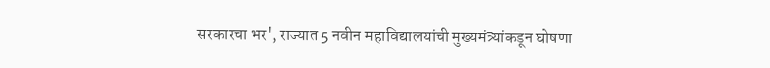सरकारचा भर', राज्यात 5 नवीन महाविद्यालयांची मुख्यमंत्र्यांकडून घोषणा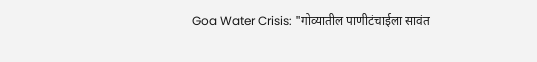Goa Water Crisis: "गोव्यातील पाणीटंचाईला सावंत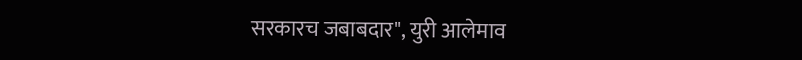सरकारच जबाबदार", युरी आलेमाव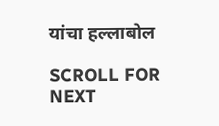यांचा हल्लाबोल

SCROLL FOR NEXT